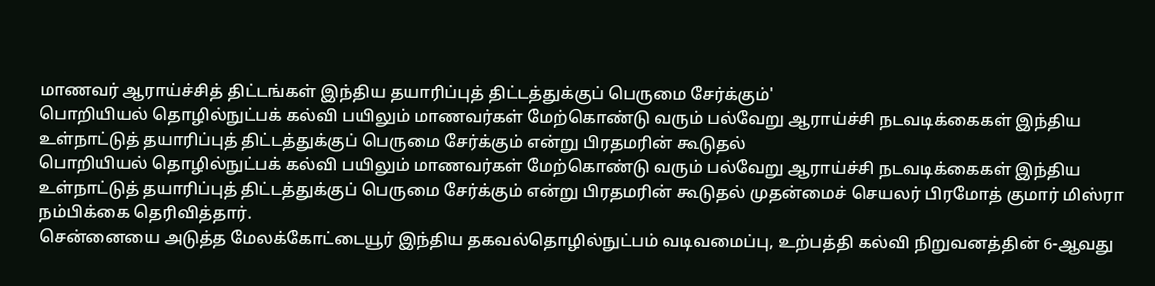மாணவர் ஆராய்ச்சித் திட்டங்கள் இந்திய தயாரிப்புத் திட்டத்துக்குப் பெருமை சேர்க்கும்'
பொறியியல் தொழில்நுட்பக் கல்வி பயிலும் மாணவர்கள் மேற்கொண்டு வரும் பல்வேறு ஆராய்ச்சி நடவடிக்கைகள் இந்திய உள்நாட்டுத் தயாரிப்புத் திட்டத்துக்குப் பெருமை சேர்க்கும் என்று பிரதமரின் கூடுதல்
பொறியியல் தொழில்நுட்பக் கல்வி பயிலும் மாணவர்கள் மேற்கொண்டு வரும் பல்வேறு ஆராய்ச்சி நடவடிக்கைகள் இந்திய உள்நாட்டுத் தயாரிப்புத் திட்டத்துக்குப் பெருமை சேர்க்கும் என்று பிரதமரின் கூடுதல் முதன்மைச் செயலர் பிரமோத் குமார் மிஸ்ரா நம்பிக்கை தெரிவித்தார்.
சென்னையை அடுத்த மேலக்கோட்டையூர் இந்திய தகவல்தொழில்நுட்பம் வடிவமைப்பு, உற்பத்தி கல்வி நிறுவனத்தின் 6-ஆவது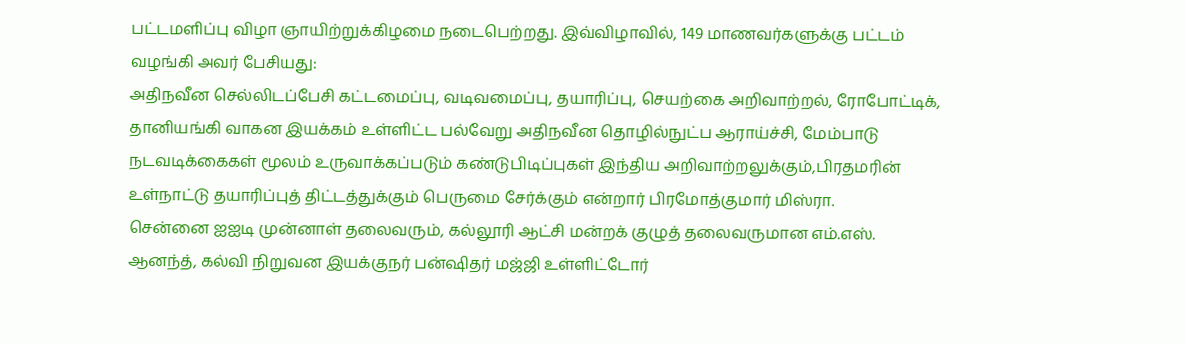பட்டமளிப்பு விழா ஞாயிற்றுக்கிழமை நடைபெற்றது. இவ்விழாவில், 149 மாணவர்களுக்கு பட்டம் வழங்கி அவர் பேசியது:
அதிநவீன செல்லிடப்பேசி கட்டமைப்பு, வடிவமைப்பு, தயாரிப்பு, செயற்கை அறிவாற்றல், ரோபோட்டிக், தானியங்கி வாகன இயக்கம் உள்ளிட்ட பல்வேறு அதிநவீன தொழில்நுட்ப ஆராய்ச்சி, மேம்பாடு நடவடிக்கைகள் மூலம் உருவாக்கப்படும் கண்டுபிடிப்புகள் இந்திய அறிவாற்றலுக்கும்,பிரதமரின் உள்நாட்டு தயாரிப்புத் திட்டத்துக்கும் பெருமை சேர்க்கும் என்றார் பிரமோத்குமார் மிஸ்ரா.
சென்னை ஐஐடி முன்னாள் தலைவரும், கல்லூரி ஆட்சி மன்றக் குழுத் தலைவருமான எம்.எஸ். ஆனந்த், கல்வி நிறுவன இயக்குநர் பன்ஷிதர் மஜ்ஜி உள்ளிட்டோர்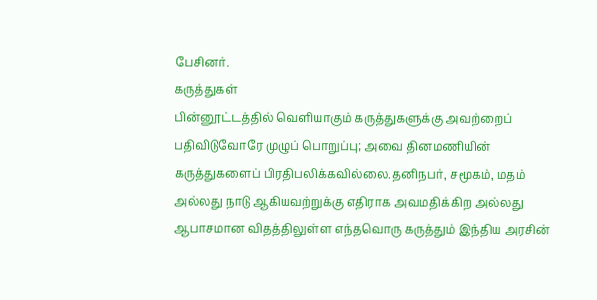பேசினர்.
கருத்துகள்
பின்னூட்டத்தில் வெளியாகும் கருத்துகளுக்கு அவற்றைப் பதிவிடுவோரே முழுப் பொறுப்பு; அவை தினமணியின் கருத்துகளைப் பிரதிபலிக்கவில்லை.தனிநபர், சமூகம், மதம் அல்லது நாடு ஆகியவற்றுக்கு எதிராக அவமதிக்கிற அல்லது ஆபாசமான விதத்திலுள்ள எந்தவொரு கருத்தும் இந்திய அரசின்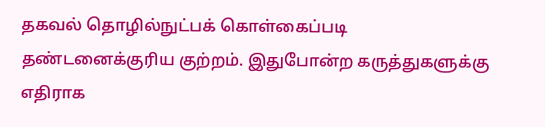தகவல் தொழில்நுட்பக் கொள்கைப்படி தண்டனைக்குரிய குற்றம். இதுபோன்ற கருத்துகளுக்கு எதிராக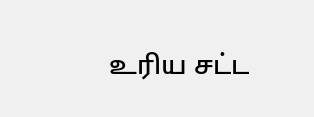உரிய சட்ட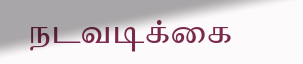நடவடிக்கை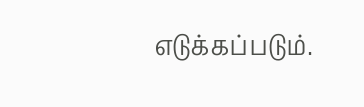எடுக்கப்படும்.